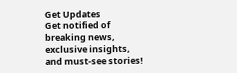Get Updates
Get notified of breaking news, exclusive insights, and must-see stories!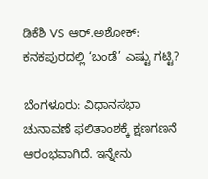ಡಿಕೆಶಿ VS ಆರ್.ಅಶೋಕ್: ಕನಕಪುರದಲ್ಲಿ ‘ಬಂಡೆ’ ಎಷ್ಟು ಗಟ್ಟಿ?

ಬೆಂಗಳೂರು: ವಿಧಾನಸಭಾ ಚುನಾವಣೆ ಫಲಿತಾಂಶಕ್ಕೆ ಕ್ಷಣಗಣನೆ ಆರಂಭವಾಗಿದೆ. ಇನ್ನೇನು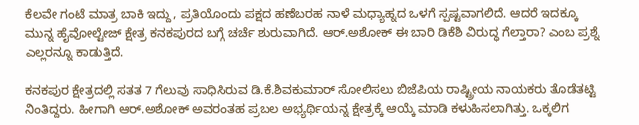ಕೆಲವೇ ಗಂಟೆ ಮಾತ್ರ ಬಾಕಿ ಇದ್ದು, ಪ್ರತಿಯೊಂದು ಪಕ್ಷದ ಹಣೆಬರಹ ನಾಳೆ ಮಧ್ಯಾಹ್ನದ ಒಳಗೆ ಸ್ಪಷ್ಟವಾಗಲಿದೆ. ಆದರೆ ಇದಕ್ಕೂ ಮುನ್ನ ಹೈವೋಲ್ಟೇಜ್ ಕ್ಷೇತ್ರ ಕನಕಪುರದ ಬಗ್ಗೆ ಚರ್ಚೆ ಶುರುವಾಗಿದೆ. ಆರ್.ಅಶೋಕ್ ಈ ಬಾರಿ ಡಿಕೆಶಿ ವಿರುದ್ಧ ಗೆಲ್ತಾರಾ? ಎಂಬ ಪ್ರಶ್ನೆ ಎಲ್ಲರನ್ನೂ ಕಾಡುತ್ತಿದೆ.

ಕನಕಪುರ ಕ್ಷೇತ್ರದಲ್ಲಿ ಸತತ 7 ಗೆಲುವು ಸಾಧಿಸಿರುವ ಡಿ.ಕೆ.ಶಿವಕುಮಾರ್ ಸೋಲಿಸಲು ಬಿಜೆಪಿಯ ರಾಷ್ಟ್ರೀಯ ನಾಯಕರು ತೊಡೆತಟ್ಟಿ ನಿಂತಿದ್ದರು. ಹೀಗಾಗಿ ಆರ್.ಅಶೋಕ್ ಅವರಂತಹ ಪ್ರಬಲ ಅಭ್ಯರ್ಥಿಯನ್ನ ಕ್ಷೇತ್ರಕ್ಕೆ ಆಯ್ಕೆ ಮಾಡಿ ಕಳುಹಿಸಲಾಗಿತ್ತು. ಒಕ್ಕಲಿಗ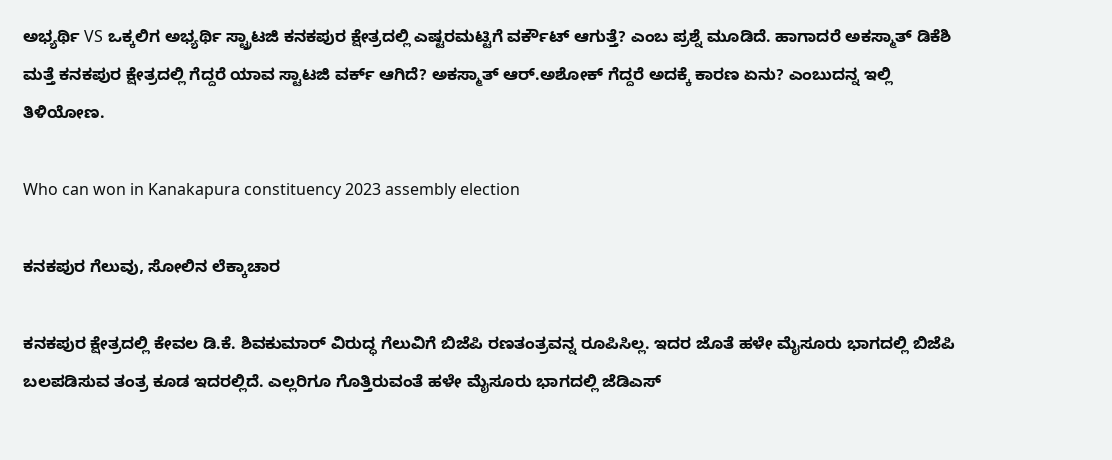ಅಭ್ಯರ್ಥಿ VS ಒಕ್ಕಲಿಗ ಅಭ್ಯರ್ಥಿ ಸ್ಟ್ರಾಟಜಿ ಕನಕಪುರ ಕ್ಷೇತ್ರದಲ್ಲಿ ಎಷ್ಟರಮಟ್ಟಿಗೆ ವರ್ಕೌಟ್ ಆಗುತ್ತೆ? ಎಂಬ ಪ್ರಶ್ನೆ ಮೂಡಿದೆ. ಹಾಗಾದರೆ ಅಕಸ್ಮಾತ್ ಡಿಕೆಶಿ ಮತ್ತೆ ಕನಕಪುರ ಕ್ಷೇತ್ರದಲ್ಲಿ ಗೆದ್ದರೆ ಯಾವ ಸ್ಟಾಟಜಿ ವರ್ಕ್ ಆಗಿದೆ? ಅಕಸ್ಮಾತ್ ಆರ್.ಅಶೋಕ್ ಗೆದ್ದರೆ ಅದಕ್ಕೆ ಕಾರಣ ಏನು? ಎಂಬುದನ್ನ ಇಲ್ಲಿ ತಿಳಿಯೋಣ.

Who can won in Kanakapura constituency 2023 assembly election

ಕನಕಪುರ ಗೆಲುವು, ಸೋಲಿನ ಲೆಕ್ಕಾಚಾರ

ಕನಕಪುರ ಕ್ಷೇತ್ರದಲ್ಲಿ ಕೇವಲ ಡಿ.ಕೆ. ಶಿವಕುಮಾರ್ ವಿರುದ್ಧ ಗೆಲುವಿಗೆ ಬಿಜೆಪಿ ರಣತಂತ್ರವನ್ನ ರೂಪಿಸಿಲ್ಲ. ಇದರ ಜೊತೆ ಹಳೇ ಮೈಸೂರು ಭಾಗದಲ್ಲಿ ಬಿಜೆಪಿ ಬಲಪಡಿಸುವ ತಂತ್ರ ಕೂಡ ಇದರಲ್ಲಿದೆ. ಎಲ್ಲರಿಗೂ ಗೊತ್ತಿರುವಂತೆ ಹಳೇ ಮೈಸೂರು ಭಾಗದಲ್ಲಿ ಜೆಡಿಎಸ್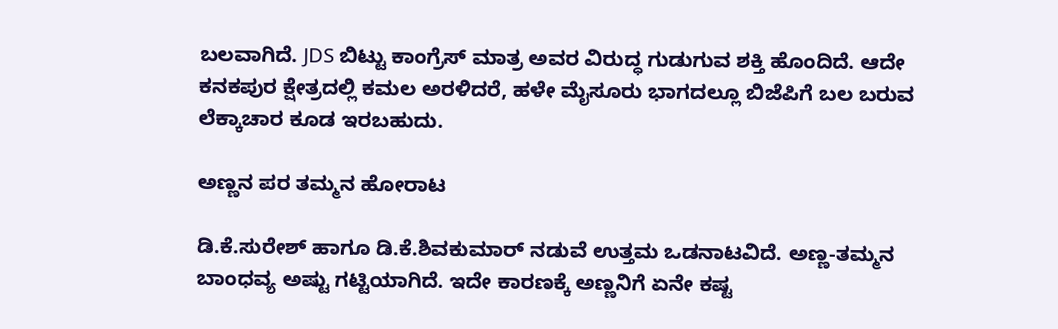ಬಲವಾಗಿದೆ. JDS ಬಿಟ್ಟು ಕಾಂಗ್ರೆಸ್ ಮಾತ್ರ ಅವರ ವಿರುದ್ಧ ಗುಡುಗುವ ಶಕ್ತಿ ಹೊಂದಿದೆ. ಆದೇ ಕನಕಪುರ ಕ್ಷೇತ್ರದಲ್ಲಿ ಕಮಲ ಅರಳಿದರೆ, ಹಳೇ ಮೈಸೂರು ಭಾಗದಲ್ಲೂ ಬಿಜೆಪಿಗೆ ಬಲ ಬರುವ ಲೆಕ್ಕಾಚಾರ ಕೂಡ ಇರಬಹುದು.

ಅಣ್ಣನ ಪರ ತಮ್ಮನ ಹೋರಾಟ

ಡಿ.ಕೆ.ಸುರೇಶ್ ಹಾಗೂ ಡಿ.ಕೆ.ಶಿವಕುಮಾರ್ ನಡುವೆ ಉತ್ತಮ ಒಡನಾಟವಿದೆ. ಅಣ್ಣ-ತಮ್ಮನ ಬಾಂಧವ್ಯ ಅಷ್ಟು ಗಟ್ಟಿಯಾಗಿದೆ. ಇದೇ ಕಾರಣಕ್ಕೆ ಅಣ್ಣನಿಗೆ ಏನೇ ಕಷ್ಟ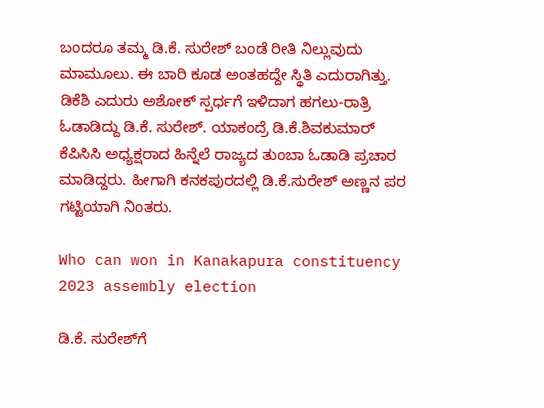ಬಂದರೂ ತಮ್ಮ ಡಿ.ಕೆ. ಸುರೇಶ್ ಬಂಡೆ ರೀತಿ ನಿಲ್ಲುವುದು ಮಾಮೂಲು. ಈ ಬಾರಿ ಕೂಡ ಅಂತಹದ್ದೇ ಸ್ಥಿತಿ ಎದುರಾಗಿತ್ತು. ಡಿಕೆಶಿ ಎದುರು ಅಶೋಕ್ ಸ್ಪರ್ಧಗೆ ಇಳಿದಾಗ ಹಗಲು-ರಾತ್ರಿ ಓಡಾಡಿದ್ದು ಡಿ.ಕೆ. ಸುರೇಶ್. ಯಾಕಂದ್ರೆ ಡಿ.ಕೆ.ಶಿವಕುಮಾರ್ ಕೆಪಿಸಿಸಿ ಅಧ್ಯಕ್ಷರಾದ ಹಿನ್ನೆಲೆ ರಾಜ್ಯದ ತುಂಬಾ ಓಡಾಡಿ ಪ್ರಚಾರ ಮಾಡಿದ್ದರು. ಹೀಗಾಗಿ ಕನಕಪುರದಲ್ಲಿ ಡಿ.ಕೆ.ಸುರೇಶ್ ಅಣ್ಣನ ಪರ ಗಟ್ಟಿಯಾಗಿ ನಿಂತರು.

Who can won in Kanakapura constituency 2023 assembly election

ಡಿ.ಕೆ. ಸುರೇಶ್‌ಗೆ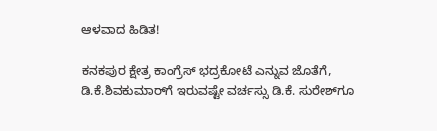ಆಳವಾದ ಹಿಡಿತ!

ಕನಕಪುರ ಕ್ಷೇತ್ರ ಕಾಂಗ್ರೆಸ್ ಭದ್ರಕೋಟೆ ಎನ್ನುವ ಜೊತೆಗೆ, ಡಿ.ಕೆ.ಶಿವಕುಮಾರ್‌ಗೆ ಇರುವಷ್ಟೇ ವರ್ಚಸ್ಸು ಡಿ.ಕೆ. ಸುರೇಶ್‌ಗೂ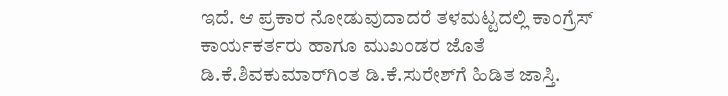ಇದೆ. ಆ ಪ್ರಕಾರ ನೋಡುವುದಾದರೆ ತಳಮಟ್ಟದಲ್ಲಿ ಕಾಂಗ್ರೆಸ್ ಕಾರ್ಯಕರ್ತರು ಹಾಗೂ ಮುಖಂಡರ ಜೊತೆ ಡಿ.ಕೆ.ಶಿವಕುಮಾರ್‌ಗಿಂತ ಡಿ.ಕೆ.ಸುರೇಶ್‌ಗೆ ಹಿಡಿತ ಜಾಸ್ತಿ.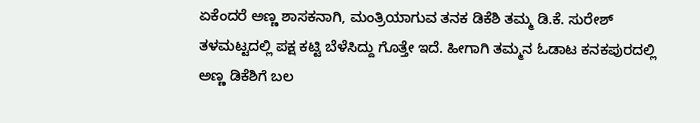ಏಕೆಂದರೆ ಅಣ್ಣ ಶಾಸಕನಾಗಿ, ಮಂತ್ರಿಯಾಗುವ ತನಕ ಡಿಕೆಶಿ ತಮ್ಮ ಡಿ.ಕೆ. ಸುರೇಶ್ ತಳಮಟ್ಟದಲ್ಲಿ ಪಕ್ಷ ಕಟ್ಟಿ ಬೆಳೆಸಿದ್ದು ಗೊತ್ತೇ ಇದೆ. ಹೀಗಾಗಿ ತಮ್ಮನ ಓಡಾಟ ಕನಕಪುರದಲ್ಲಿ ಅಣ್ಣ ಡಿಕೆಶಿಗೆ ಬಲ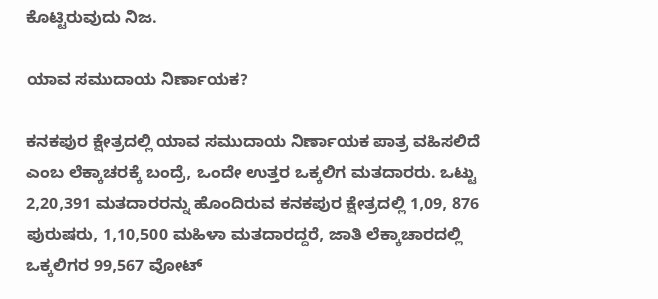ಕೊಟ್ಟಿರುವುದು ನಿಜ.

ಯಾವ ಸಮುದಾಯ ನಿರ್ಣಾಯಕ?

ಕನಕಪುರ ಕ್ಷೇತ್ರದಲ್ಲಿ ಯಾವ ಸಮುದಾಯ ನಿರ್ಣಾಯಕ ಪಾತ್ರ ವಹಿಸಲಿದೆ ಎಂಬ ಲೆಕ್ಕಾಚರಕ್ಕೆ ಬಂದ್ರೆ, ಒಂದೇ ಉತ್ತರ ಒಕ್ಕಲಿಗ ಮತದಾರರು. ಒಟ್ಟು 2,20,391 ಮತದಾರರನ್ನು ಹೊಂದಿರುವ ಕನಕಪುರ ಕ್ಷೇತ್ರದಲ್ಲಿ 1,09, 876 ಪುರುಷರು, 1,10,500 ಮಹಿಳಾ ಮತದಾರದ್ದರೆ, ಜಾತಿ ಲೆಕ್ಕಾಚಾರದಲ್ಲಿ ಒಕ್ಕಲಿಗರ 99,567 ವೋಟ್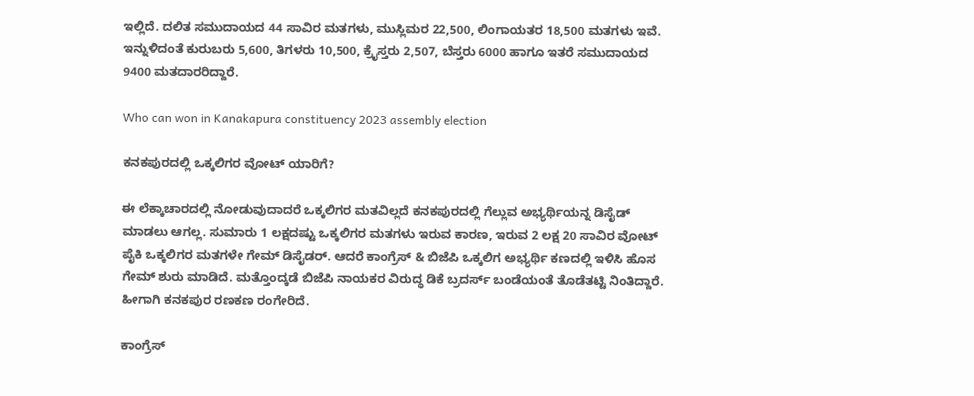ಇಲ್ಲಿದೆ. ದಲಿತ ಸಮುದಾಯದ 44 ಸಾವಿರ ಮತಗಳು, ಮುಸ್ಲಿಮರ 22,500, ಲಿಂಗಾಯತರ 18,500 ಮತಗಳು ಇವೆ. ಇನ್ನುಳಿದಂತೆ ಕುರುಬರು 5,600, ತಿಗಳರು 10,500, ಕ್ರೈಸ್ತರು 2,507, ಬೆಸ್ತರು 6000 ಹಾಗೂ ಇತರೆ ಸಮುದಾಯದ 9400 ಮತದಾರರಿದ್ದಾರೆ.

Who can won in Kanakapura constituency 2023 assembly election

ಕನಕಪುರದಲ್ಲಿ ಒಕ್ಕಲಿಗರ ವೋಟ್ ಯಾರಿಗೆ?

ಈ ಲೆಕ್ಕಾಚಾರದಲ್ಲಿ ನೋಡುವುದಾದರೆ ಒಕ್ಕಲಿಗರ ಮತವಿಲ್ಲದೆ ಕನಕಪುರದಲ್ಲಿ ಗೆಲ್ಲುವ ಅಭ್ಯರ್ಥಿಯನ್ನ ಡಿಸೈಡ್ ಮಾಡಲು ಆಗಲ್ಲ. ಸುಮಾರು 1 ಲಕ್ಷದಷ್ಟು ಒಕ್ಕಲಿಗರ ಮತಗಳು ಇರುವ ಕಾರಣ, ಇರುವ 2 ಲಕ್ಷ 20 ಸಾವಿರ ವೋಟ್ ಪೈಕಿ ಒಕ್ಕಲಿಗರ ಮತಗಳೇ ಗೇಮ್ ಡಿಸೈಡರ್. ಆದರೆ ಕಾಂಗ್ರೆಸ್ & ಬಿಜೆಪಿ ಒಕ್ಕಲಿಗ ಅಭ್ಯರ್ಥಿ ಕಣದಲ್ಲಿ ಇಳಿಸಿ ಹೊಸ ಗೇಮ್ ಶುರು ಮಾಡಿದೆ. ಮತ್ತೊಂದ್ಕಡೆ ಬಿಜೆಪಿ ನಾಯಕರ ವಿರುದ್ಧ ಡಿಕೆ ಬ್ರದರ್ಸ್ ಬಂಡೆಯಂತೆ ತೊಡೆತಟ್ಟಿ ನಿಂತಿದ್ದಾರೆ. ಹೀಗಾಗಿ ಕನಕಪುರ ರಣಕಣ ರಂಗೇರಿದೆ.

ಕಾಂಗ್ರೆಸ್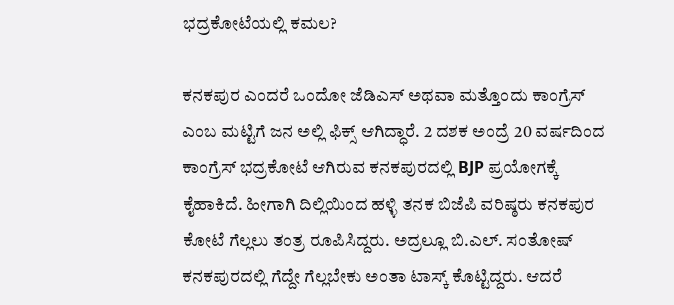ಭದ್ರಕೋಟೆಯಲ್ಲಿ ಕಮಲ?

ಕನಕಪುರ ಎಂದರೆ ಒಂದೋ ಜೆಡಿಎಸ್ ಅಥವಾ ಮತ್ತೊಂದು ಕಾಂಗ್ರೆಸ್ ಎಂಬ ಮಟ್ಟಿಗೆ ಜನ ಅಲ್ಲಿ ಫಿಕ್ಸ್ ಆಗಿದ್ಧಾರೆ. 2 ದಶಕ ಅಂದ್ರೆ 20 ವರ್ಷದಿಂದ ಕಾಂಗ್ರೆಸ್ ಭದ್ರಕೋಟೆ ಆಗಿರುವ ಕನಕಪುರದಲ್ಲಿ BJP ಪ್ರಯೋಗಕ್ಕೆ ಕೈಹಾಕಿದೆ. ಹೀಗಾಗಿ ದಿಲ್ಲಿಯಿಂದ ಹಳ್ಳಿ ತನಕ ಬಿಜೆಪಿ ವರಿಷ್ಠರು ಕನಕಪುರ ಕೋಟೆ ಗೆಲ್ಲಲು ತಂತ್ರ ರೂಪಿಸಿದ್ದರು. ಅದ್ರಲ್ಲೂ ಬಿ.ಎಲ್. ಸಂತೋಷ್ ಕನಕಪುರದಲ್ಲಿ ಗೆದ್ದೇ ಗೆಲ್ಲಬೇಕು ಅಂತಾ ಟಾಸ್ಕ್ ಕೊಟ್ಟಿದ್ದರು. ಆದರೆ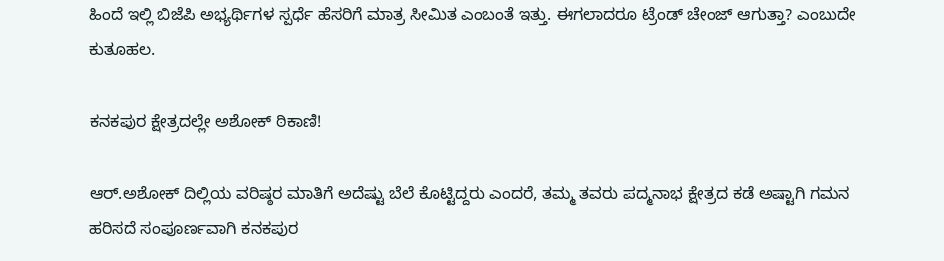ಹಿಂದೆ ಇಲ್ಲಿ ಬಿಜೆಪಿ ಅಭ್ಯರ್ಥಿಗಳ ಸ್ಪರ್ಧೆ ಹೆಸರಿಗೆ ಮಾತ್ರ ಸೀಮಿತ ಎಂಬಂತೆ ಇತ್ತು. ಈಗಲಾದರೂ ಟ್ರೆಂಡ್ ಚೇಂಜ್ ಆಗುತ್ತಾ? ಎಂಬುದೇ ಕುತೂಹಲ.

ಕನಕಪುರ ಕ್ಷೇತ್ರದಲ್ಲೇ ಅಶೋಕ್ ಠಿಕಾಣಿ!

ಆರ್.ಅಶೋಕ್ ದಿಲ್ಲಿಯ ವರಿಷ್ಠರ ಮಾತಿಗೆ ಅದೆಷ್ಟು ಬೆಲೆ ಕೊಟ್ಟಿದ್ದರು ಎಂದರೆ, ತಮ್ಮ ತವರು ಪದ್ಮನಾಭ ಕ್ಷೇತ್ರದ ಕಡೆ ಅಷ್ಟಾಗಿ ಗಮನ ಹರಿಸದೆ ಸಂಪೂರ್ಣವಾಗಿ ಕನಕಪುರ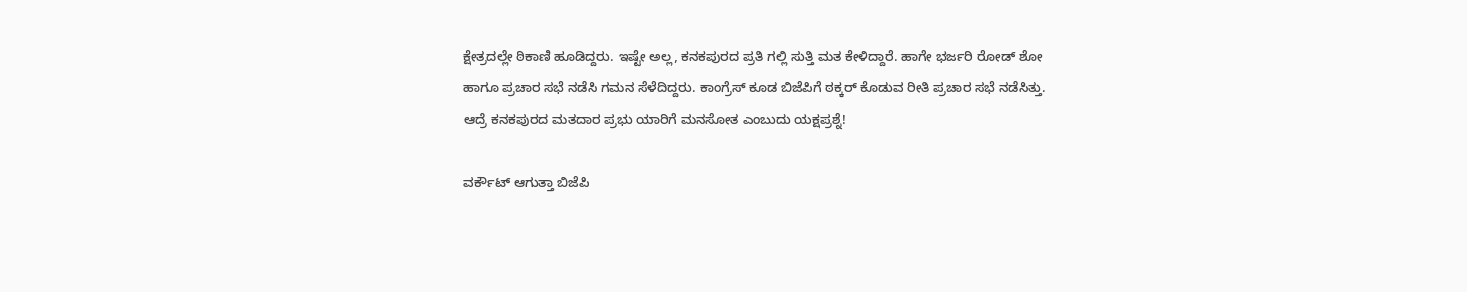ಕ್ಷೇತ್ರದಲ್ಲೇ ಠಿಕಾಣಿ ಹೂಡಿದ್ದರು. ಇಷ್ಟೇ ಅಲ್ಲ, ಕನಕಪುರದ ಪ್ರತಿ ಗಲ್ಲಿ ಸುತ್ತಿ ಮತ ಕೇಳಿದ್ದಾರೆ. ಹಾಗೇ ಭರ್ಜರಿ ರೋಡ್ ಶೋ ಹಾಗೂ ಪ್ರಚಾರ ಸಭೆ ನಡೆಸಿ ಗಮನ ಸೆಳೆದಿದ್ದರು. ಕಾಂಗ್ರೆಸ್ ಕೂಡ ಬಿಜೆಪಿಗೆ ಠಕ್ಕರ್ ಕೊಡುವ ರೀತಿ ಪ್ರಚಾರ ಸಭೆ ನಡೆಸಿತ್ತು. ಆದ್ರೆ ಕನಕಪುರದ ಮತದಾರ ಪ್ರಭು ಯಾರಿಗೆ ಮನಸೋತ ಎಂಬುದು ಯಕ್ಷಪ್ರಶ್ನೆ!

ವರ್ಕೌಟ್ ಆಗುತ್ತಾ ಬಿಜೆಪಿ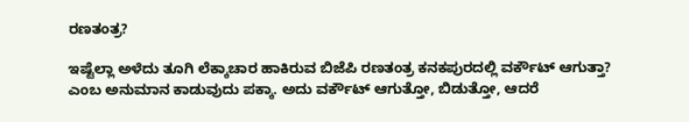ರಣತಂತ್ರ?

ಇಷ್ಟೆಲ್ಲಾ ಅಳೆದು ತೂಗಿ ಲೆಕ್ಕಾಚಾರ ಹಾಕಿರುವ ಬಿಜೆಪಿ ರಣತಂತ್ರ ಕನಕಪುರದಲ್ಲಿ ವರ್ಕೌಟ್ ಆಗುತ್ತಾ? ಎಂಬ ಅನುಮಾನ ಕಾಡುವುದು ಪಕ್ಕಾ. ಅದು ವರ್ಕೌಟ್ ಆಗುತ್ತೋ, ಬಿಡುತ್ತೋ, ಆದರೆ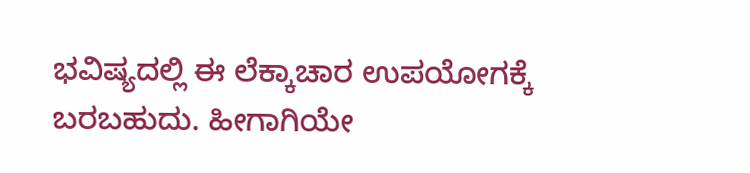ಭವಿಷ್ಯದಲ್ಲಿ ಈ ಲೆಕ್ಕಾಚಾರ ಉಪಯೋಗಕ್ಕೆ ಬರಬಹುದು. ಹೀಗಾಗಿಯೇ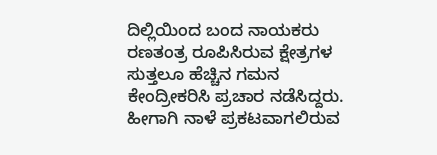ದಿಲ್ಲಿಯಿಂದ ಬಂದ ನಾಯಕರು ರಣತಂತ್ರ ರೂಪಿಸಿರುವ ಕ್ಷೇತ್ರಗಳ ಸುತ್ತಲೂ ಹೆಚ್ಚಿನ ಗಮನ ಕೇಂದ್ರೀಕರಿಸಿ ಪ್ರಚಾರ ನಡೆಸಿದ್ದರು. ಹೀಗಾಗಿ ನಾಳೆ ಪ್ರಕಟವಾಗಲಿರುವ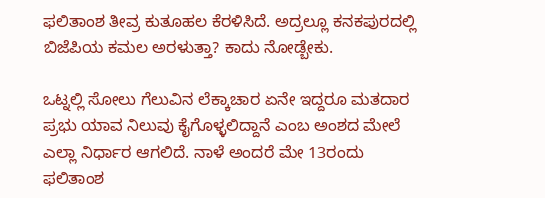ಫಲಿತಾಂಶ ತೀವ್ರ ಕುತೂಹಲ ಕೆರಳಿಸಿದೆ. ಅದ್ರಲ್ಲೂ ಕನಕಪುರದಲ್ಲಿ ಬಿಜೆಪಿಯ ಕಮಲ ಅರಳುತ್ತಾ? ಕಾದು ನೋಡ್ಬೇಕು.

ಒಟ್ನಲ್ಲಿ ಸೋಲು ಗೆಲುವಿನ ಲೆಕ್ಕಾಚಾರ ಏನೇ ಇದ್ದರೂ ಮತದಾರ ಪ್ರಭು ಯಾವ ನಿಲುವು ಕೈಗೊಳ್ಳಲಿದ್ದಾನೆ ಎಂಬ ಅಂಶದ ಮೇಲೆ ಎಲ್ಲಾ ನಿರ್ಧಾರ ಆಗಲಿದೆ. ನಾಳೆ ಅಂದರೆ ಮೇ 13ರಂದು ಫಲಿತಾಂಶ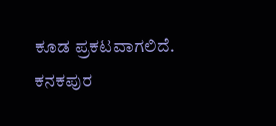ಕೂಡ ಪ್ರಕಟವಾಗಲಿದೆ. ಕನಕಪುರ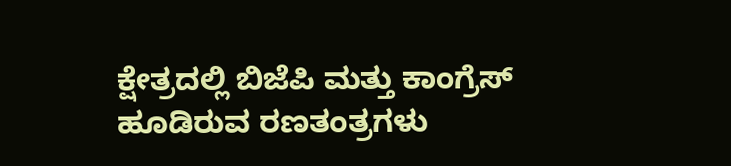ಕ್ಷೇತ್ರದಲ್ಲಿ ಬಿಜೆಪಿ ಮತ್ತು ಕಾಂಗ್ರೆಸ್ ಹೂಡಿರುವ ರಣತಂತ್ರಗಳು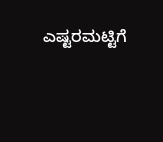ಎಷ್ಟರಮಟ್ಟಿಗೆ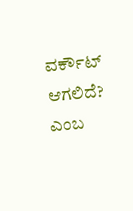ವರ್ಕೌಟ್ ಆಗಲಿದೆ? ಎಂಬ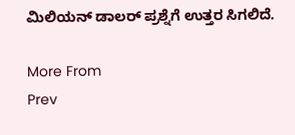ಮಿಲಿಯನ್ ಡಾಲರ್ ಪ್ರಶ್ನೆಗೆ ಉತ್ತರ ಸಿಗಲಿದೆ.

More From
Prev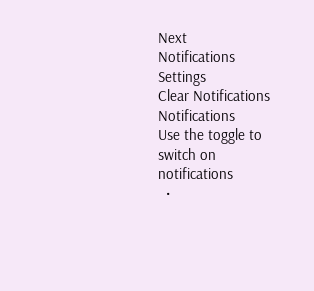Next
Notifications
Settings
Clear Notifications
Notifications
Use the toggle to switch on notifications
  •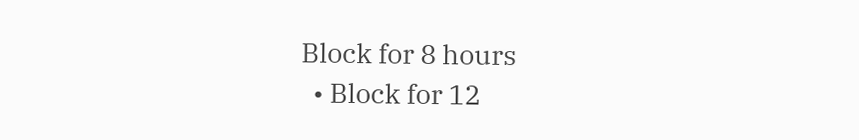Block for 8 hours
  • Block for 12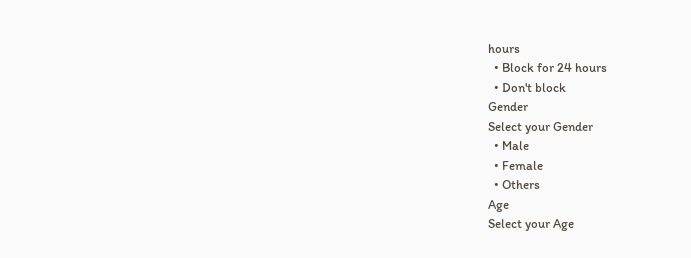hours
  • Block for 24 hours
  • Don't block
Gender
Select your Gender
  • Male
  • Female
  • Others
Age
Select your Age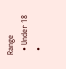Range
  • Under 18
  •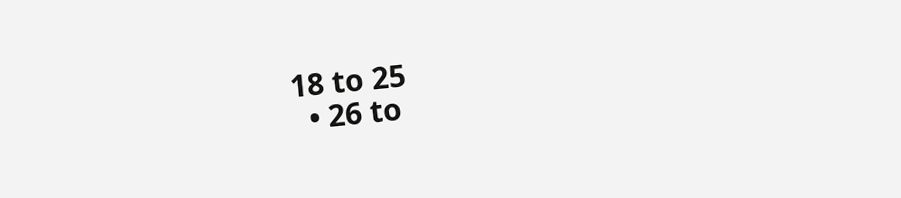18 to 25
  • 26 to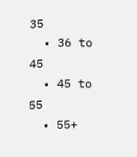35
  • 36 to 45
  • 45 to 55
  • 55+